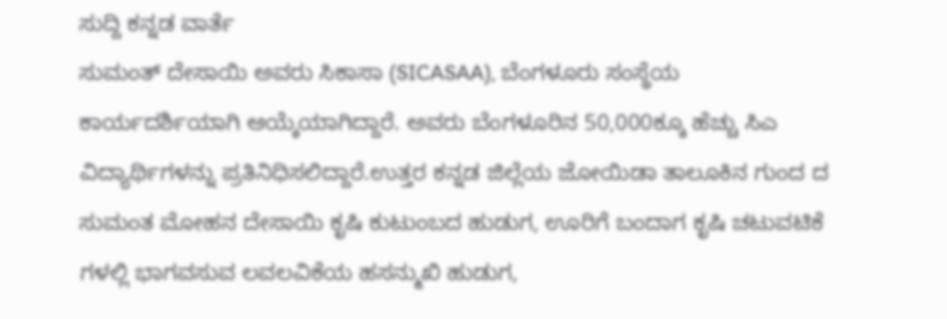ಸುದ್ದಿ ಕನ್ನಡ ವಾರ್ತೆ
ಸುಮಂತ್ ದೇಸಾಯಿ ಅವರು ಸಿಕಾಸಾ (SICASAA), ಬೆಂಗಳೂರು ಸಂಸ್ಥೆಯ ಕಾರ್ಯದರ್ಶಿಯಾಗಿ ಆಯ್ಕೆಯಾಗಿದ್ದಾರೆ. ಅವರು ಬೆಂಗಳೂರಿನ 50,000ಕ್ಕೂ ಹೆಚ್ಚು ಸಿಎ ವಿದ್ಯಾರ್ಥಿಗಳನ್ನು ಪ್ರತಿನಿಧಿಸಲಿದ್ದಾರೆ.ಉತ್ತರ ಕನ್ನಡ ಜಿಲ್ಲೆಯ ಜೋಯಿಡಾ ತಾಲೂಕಿನ ಗುಂದ ದ ಸುಮಂತ ಮೋಹನ ದೇಸಾಯಿ ಕೃಷಿ ಕುಟುಂಬದ ಹುಡುಗ, ಊರಿಗೆ ಬಂದಾಗ ಕೃಷಿ ಚಟುವಟಿಕೆ ಗಳಲ್ಲಿ ಭಾಗವಸುವ ಲವಲವಿಕೆಯ ಹಸನ್ಮುಖಿ ಹುಡುಗ,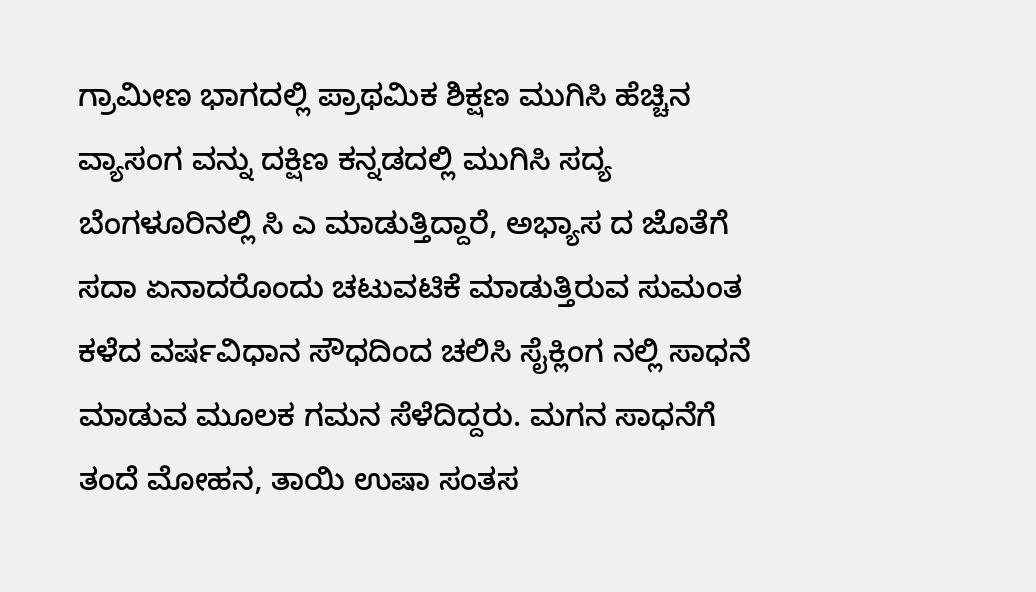ಗ್ರಾಮೀಣ ಭಾಗದಲ್ಲಿ ಪ್ರಾಥಮಿಕ ಶಿಕ್ಷಣ ಮುಗಿಸಿ ಹೆಚ್ಚಿನ ವ್ಯಾಸಂಗ ವನ್ನು ದಕ್ಷಿಣ ಕನ್ನಡದಲ್ಲಿ ಮುಗಿಸಿ ಸದ್ಯ ಬೆಂಗಳೂರಿನಲ್ಲಿ ಸಿ ಎ ಮಾಡುತ್ತಿದ್ದಾರೆ, ಅಭ್ಯಾಸ ದ ಜೊತೆಗೆ ಸದಾ ಏನಾದರೊಂದು ಚಟುವಟಿಕೆ ಮಾಡುತ್ತಿರುವ ಸುಮಂತ ಕಳೆದ ವರ್ಷವಿಧಾನ ಸೌಧದಿಂದ ಚಲಿಸಿ ಸೈಕ್ಲಿಂಗ ನಲ್ಲಿ ಸಾಧನೆ ಮಾಡುವ ಮೂಲಕ ಗಮನ ಸೆಳೆದಿದ್ದರು. ಮಗನ ಸಾಧನೆಗೆ ತಂದೆ ಮೋಹನ, ತಾಯಿ ಉಷಾ ಸಂತಸ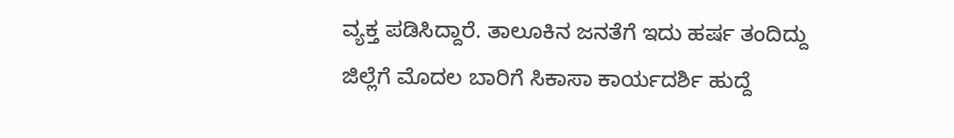ವ್ಯಕ್ತ ಪಡಿಸಿದ್ದಾರೆ. ತಾಲೂಕಿನ ಜನತೆಗೆ ಇದು ಹರ್ಷ ತಂದಿದ್ದು ಜಿಲ್ಲೆಗೆ ಮೊದಲ ಬಾರಿಗೆ ಸಿಕಾಸಾ ಕಾರ್ಯದರ್ಶಿ ಹುದ್ದೆ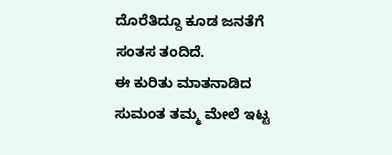ದೊರೆತಿದ್ದೂ ಕೂಡ ಜನತೆಗೆ ಸಂತಸ ತಂದಿದೆ.
ಈ ಕುರಿತು ಮಾತನಾಡಿದ ಸುಮಂತ ತಮ್ಮ ಮೇಲೆ ಇಟ್ಟ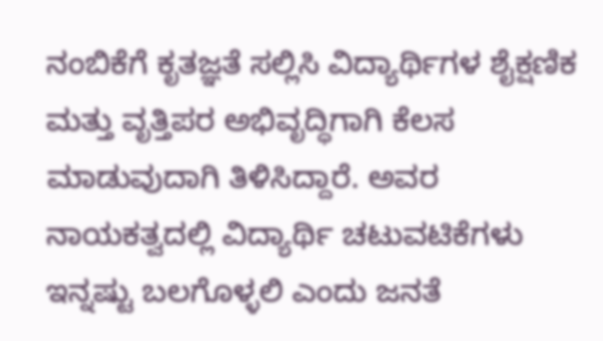ನಂಬಿಕೆಗೆ ಕೃತಜ್ಞತೆ ಸಲ್ಲಿಸಿ ವಿದ್ಯಾರ್ಥಿಗಳ ಶೈಕ್ಷಣಿಕ ಮತ್ತು ವೃತ್ತಿಪರ ಅಭಿವೃದ್ಧಿಗಾಗಿ ಕೆಲಸ ಮಾಡುವುದಾಗಿ ತಿಳಿಸಿದ್ದಾರೆ. ಅವರ ನಾಯಕತ್ವದಲ್ಲಿ ವಿದ್ಯಾರ್ಥಿ ಚಟುವಟಿಕೆಗಳು ಇನ್ನಷ್ಟು ಬಲಗೊಳ್ಳಲಿ ಎಂದು ಜನತೆ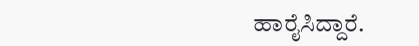ಹಾರೈಸಿದ್ದಾರೆ.